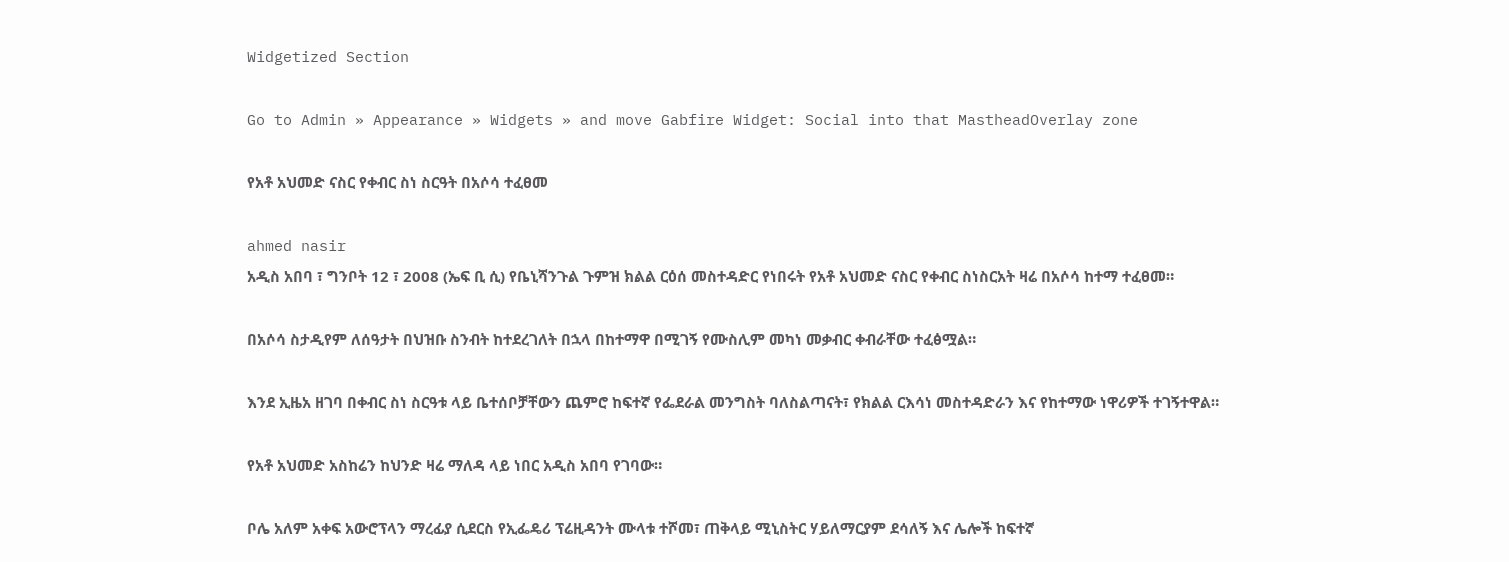Widgetized Section

Go to Admin » Appearance » Widgets » and move Gabfire Widget: Social into that MastheadOverlay zone

የአቶ አህመድ ናስር የቀብር ስነ ስርዓት በአሶሳ ተፈፀመ

ahmed nasir
አዲስ አበባ ፣ ግንቦት 12 ፣ 2008 (ኤፍ ቢ ሲ) የቤኒሻንጉል ጉምዝ ክልል ርዕሰ መስተዳድር የነበሩት የአቶ አህመድ ናስር የቀብር ስነስርአት ዛሬ በአሶሳ ከተማ ተፈፀመ።

በአሶሳ ስታዲየም ለሰዓታት በህዝቡ ስንብት ከተደረገለት በኋላ በከተማዋ በሚገኝ የሙስሊም መካነ መቃብር ቀብራቸው ተፈፅሟል።

እንደ ኢዜአ ዘገባ በቀብር ስነ ስርዓቱ ላይ ቤተሰቦቻቸውን ጨምሮ ከፍተኛ የፌደራል መንግስት ባለስልጣናት፣ የክልል ርእሳነ መስተዳድራን እና የከተማው ነዋሪዎች ተገኝተዋል።

የአቶ አህመድ አስከሬን ከህንድ ዛሬ ማለዳ ላይ ነበር አዲስ አበባ የገባው።

ቦሌ አለም አቀፍ አውሮፕላን ማረፊያ ሲደርስ የኢፌዴሪ ፕሬዚዳንት ሙላቱ ተሾመ፣ ጠቅላይ ሚኒስትር ሃይለማርያም ደሳለኝ እና ሌሎች ከፍተኛ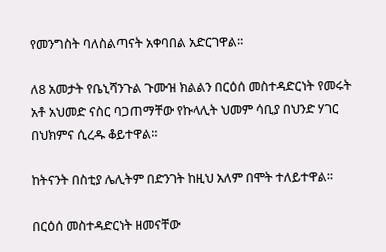የመንግስት ባለስልጣናት አቀባበል አድርገዋል።

ለ8 አመታት የቤኒሻንጉል ጉሙዝ ክልልን በርዕሰ መስተዳድርነት የመሩት አቶ አህመድ ናስር ባጋጠማቸው የኩላሊት ህመም ሳቢያ በህንድ ሃገር በህክምና ሲረዱ ቆይተዋል።

ከትናንት በስቲያ ሌሊትም በድንገት ከዚህ አለም በሞት ተለይተዋል።

በርዕሰ መስተዳድርነት ዘመናቸው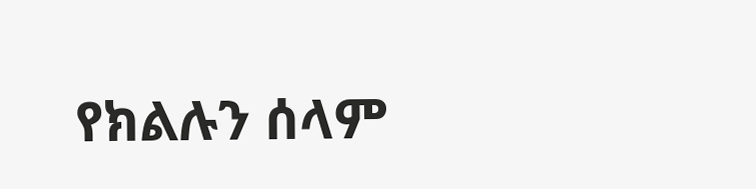የክልሉን ሰላም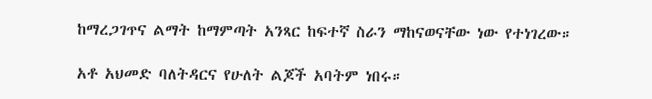ከማረጋገጥና ልማት ከማምጣት አንጻር ከፍተኛ ስራን ማከናወናቸው ነው የተነገረው።

አቶ አህመድ ባለትዳርና የሁለት ልጆች አባትም ነበሩ።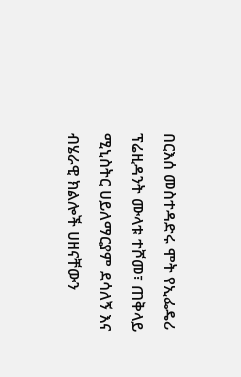በርእሰ መስተዳድሩ ሞት የኢፌዴሪ ፕሬዚዳንት ሙላቱ ተሾመ፣ ጠቅላይ ሚኒስትር ሀይለማርያም ደሳለኝ እና ብሄራዊ ክልሎች ሀዘናቸውን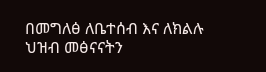በመግለፅ ለቤተሰብ እና ለክልሉ ህዝብ መፅናናትን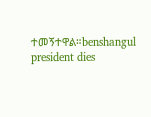ተመኝተዋል።benshangul president dies